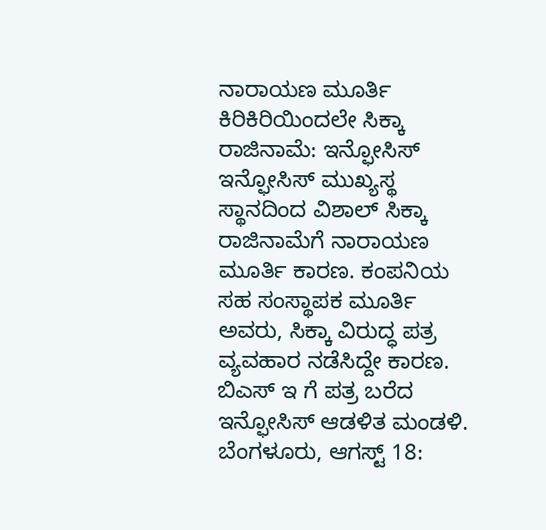ನಾರಾಯಣ ಮೂರ್ತಿ ಕಿರಿಕಿರಿಯಿಂದಲೇ ಸಿಕ್ಕಾ ರಾಜಿನಾಮೆ: ಇನ್ಫೋಸಿಸ್
ಇನ್ಫೋಸಿಸ್ ಮುಖ್ಯಸ್ಥ ಸ್ಥಾನದಿಂದ ವಿಶಾಲ್ ಸಿಕ್ಕಾ ರಾಜಿನಾಮೆಗೆ ನಾರಾಯಣ ಮೂರ್ತಿ ಕಾರಣ. ಕಂಪನಿಯ ಸಹ ಸಂಸ್ಥಾಪಕ ಮೂರ್ತಿ ಅವರು, ಸಿಕ್ಕಾ ವಿರುದ್ಧ ಪತ್ರ ವ್ಯವಹಾರ ನಡೆಸಿದ್ದೇ ಕಾರಣ. ಬಿಎಸ್ ಇ ಗೆ ಪತ್ರ ಬರೆದ ಇನ್ಫೋಸಿಸ್ ಆಡಳಿತ ಮಂಡಳಿ.
ಬೆಂಗಳೂರು, ಆಗಸ್ಟ್ 18: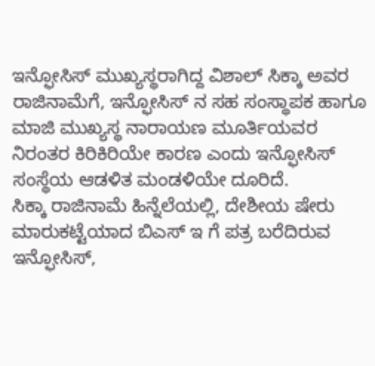ಇನ್ಫೋಸಿಸ್ ಮುಖ್ಯಸ್ಥರಾಗಿದ್ದ ವಿಶಾಲ್ ಸಿಕ್ಕಾ ಅವರ ರಾಜಿನಾಮೆಗೆ, ಇನ್ಫೋಸಿಸ್ ನ ಸಹ ಸಂಸ್ಥಾಪಕ ಹಾಗೂ ಮಾಜಿ ಮುಖ್ಯಸ್ಥ ನಾರಾಯಣ ಮೂರ್ತಿಯವರ ನಿರಂತರ ಕಿರಿಕಿರಿಯೇ ಕಾರಣ ಎಂದು ಇನ್ಫೋಸಿಸ್ ಸಂಸ್ಥೆಯ ಆಡಳಿತ ಮಂಡಳಿಯೇ ದೂರಿದೆ.
ಸಿಕ್ಕಾ ರಾಜಿನಾಮೆ ಹಿನ್ನೆಲೆಯಲ್ಲಿ, ದೇಶೀಯ ಷೇರು ಮಾರುಕಟ್ಟೆಯಾದ ಬಿಎಸ್ ಇ ಗೆ ಪತ್ರ ಬರೆದಿರುವ ಇನ್ಫೋಸಿಸ್,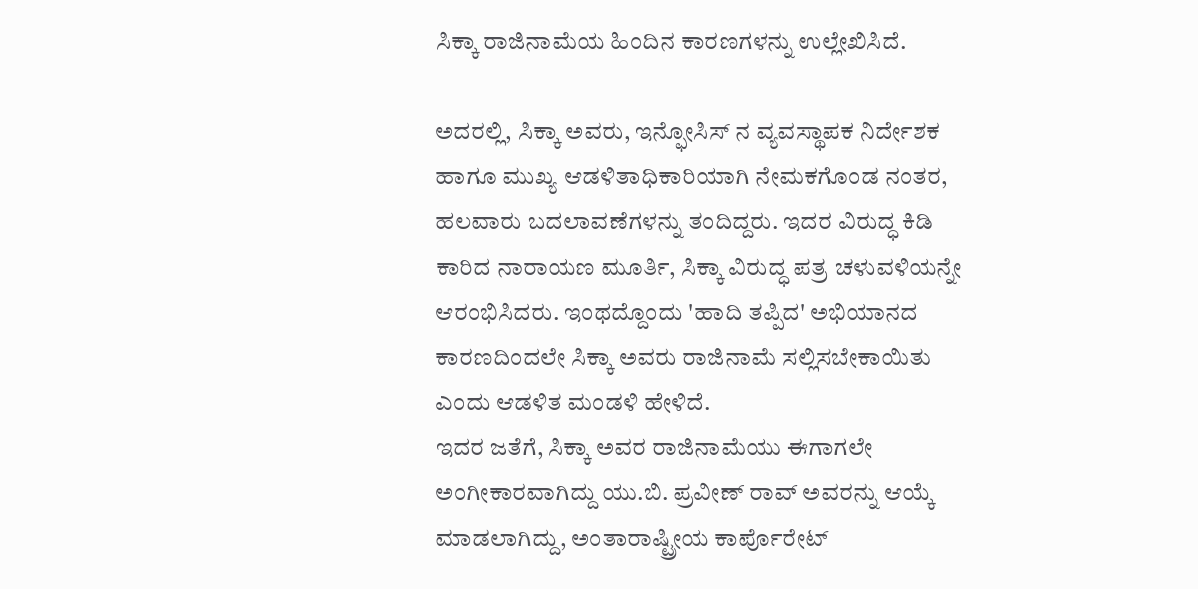ಸಿಕ್ಕಾ ರಾಜಿನಾಮೆಯ ಹಿಂದಿನ ಕಾರಣಗಳನ್ನು ಉಲ್ಲೇಖಿಸಿದೆ.

ಅದರಲ್ಲಿ, ಸಿಕ್ಕಾ ಅವರು, ಇನ್ಫೋಸಿಸ್ ನ ವ್ಯವಸ್ಥಾಪಕ ನಿರ್ದೇಶಕ ಹಾಗೂ ಮುಖ್ಯ ಆಡಳಿತಾಧಿಕಾರಿಯಾಗಿ ನೇಮಕಗೊಂಡ ನಂತರ, ಹಲವಾರು ಬದಲಾವಣೆಗಳನ್ನು ತಂದಿದ್ದರು. ಇದರ ವಿರುದ್ಧ ಕಿಡಿ ಕಾರಿದ ನಾರಾಯಣ ಮೂರ್ತಿ, ಸಿಕ್ಕಾ ವಿರುದ್ಧ ಪತ್ರ ಚಳುವಳಿಯನ್ನೇ ಆರಂಭಿಸಿದರು. ಇಂಥದ್ದೊಂದು 'ಹಾದಿ ತಪ್ಪಿದ' ಅಭಿಯಾನದ ಕಾರಣದಿಂದಲೇ ಸಿಕ್ಕಾ ಅವರು ರಾಜಿನಾಮೆ ಸಲ್ಲಿಸಬೇಕಾಯಿತು ಎಂದು ಆಡಳಿತ ಮಂಡಳಿ ಹೇಳಿದೆ.
ಇದರ ಜತೆಗೆ, ಸಿಕ್ಕಾ ಅವರ ರಾಜಿನಾಮೆಯು ಈಗಾಗಲೇ ಅಂಗೀಕಾರವಾಗಿದ್ದು ಯು.ಬಿ. ಪ್ರವೀಣ್ ರಾವ್ ಅವರನ್ನು ಆಯ್ಕೆ ಮಾಡಲಾಗಿದ್ದು, ಅಂತಾರಾಷ್ಟ್ರೀಯ ಕಾರ್ಪೊರೇಟ್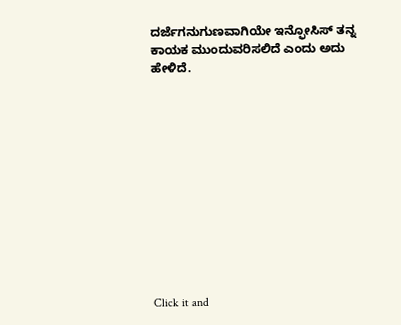ದರ್ಜೆಗನುಗುಣವಾಗಿಯೇ ಇನ್ಫೋಸಿಸ್ ತನ್ನ ಕಾಯಕ ಮುಂದುವರಿಸಲಿದೆ ಎಂದು ಅದು ಹೇಳಿದೆ.












Click it and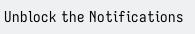Unblock the Notifications